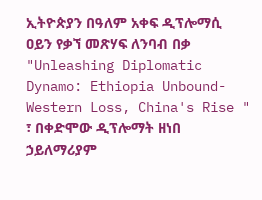ኢትዮጵያን በዓለም አቀፍ ዲፕሎማሲ ዐይን የቃኘ መጽሃፍ ለንባብ በቃ
"Unleashing Diplomatic Dynamo: Ethiopia Unbound-Western Loss, China's Rise " ፣ በቀድሞው ዲፕሎማት ዘነበ ኃይለማሪያም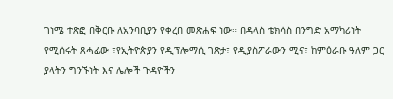ገነሜ ተጽፎ በቅርቡ ለአንባቢያን የቀረበ መጽሐፍ ነው። በዳላስ ቴክሳስ በንግድ አማካሪነት የሚሰሩት ጸሓፊው ፣የኢትዮጵያን የዲፕሎማሲ ገጽታ፣ የዲያስፖራውን ሚና፣ ከምዕራቡ ዓለም ጋር ያላትን ግንኙነት እና ሌሎች ጉዳዮችን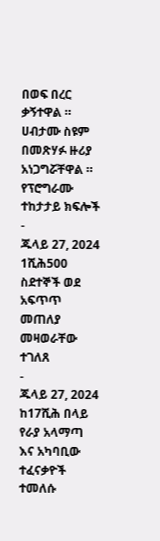በወፍ በረር ቃኝተዋል ። ሀብታሙ ስዩም በመጽሃፉ ዙሪያ አነጋግሯቸዋል ።
የፕሮግራሙ ተከታታይ ክፍሎች
-
ጁላይ 27, 2024
1ሺሕ500 ስደተኞች ወደ አፍጥጥ መጠለያ መዛወራቸው ተገለጸ
-
ጁላይ 27, 2024
ከ17ሺሕ በላይ የራያ አላማጣ እና አካባቢው ተፈናቃዮች ተመለሱ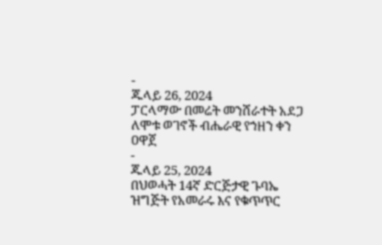-
ጁላይ 26, 2024
ፓርላማው በመሬት መንሸራተት አደጋ ለሞቱ ወገኖች ብሔራዊ የኀዘን ቀን ዐዋጀ
-
ጁላይ 25, 2024
በህወሓት 14ኛ ድርጅታዊ ጉባኤ ዝግጅት የአመራሩ እና የቁጥጥር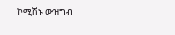ኮሚሽኑ ውዝግብ